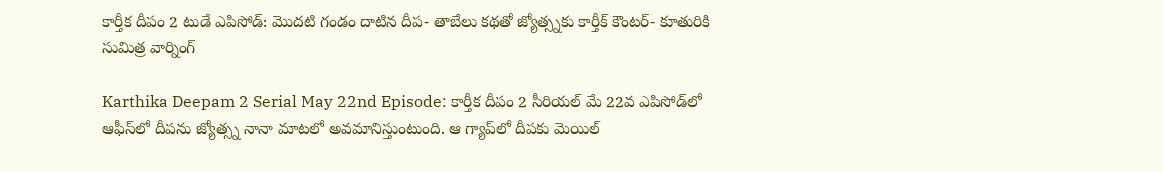కార్తీక దీపం 2 టుడే ఎపిసోడ్: మొదటి గండం దాటిన దీప- తాబేలు కథతో జ్యోత్స్నకు కార్తీక్ కౌంటర్- కూతురికి సుమిత్ర వార్నింగ్

Karthika Deepam 2 Serial May 22nd Episode: కార్తీక దీపం 2 సీరియల్ మే 22వ ఎపిసోడ్‌లో ఆఫీస్‌లో దీపను జ్యోత్స్న నానా మాటలో అవమానిస్తుంటుంది. ఆ గ్యాప్‌లో దీపకు మెయిల్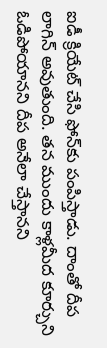ఐడీ క్రియేట్ చేసి ఫోన్‌కు పంపిస్తాడు. దాంతో దీప లాగిన్ అవుతుంది. తన ముందు కాళ్లమీద కూర్చుని ఓడిపోయానని దీప అనేలా చేస్తానని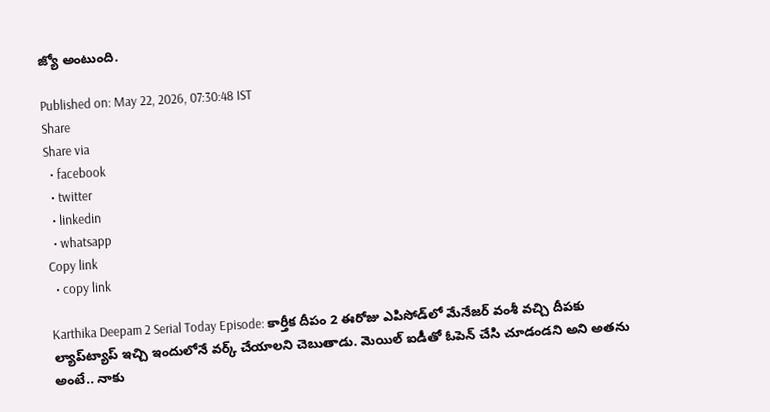జ్యో అంటుంది.

Published on: May 22, 2026, 07:30:48 IST
Share
Share via
  • facebook
  • twitter
  • linkedin
  • whatsapp
Copy link
  • copy link

Karthika Deepam 2 Serial Today Episode: కార్తీక దీపం 2 ఈరోజు ఎపిసోడ్‌లో మేనేజర్ వంశీ వచ్చి దీపకు ల్యాప్‌ట్యాప్ ఇచ్చి ఇందులోనే వర్క్ చేయాలని చెబుతాడు. మెయిల్ ఐడీతో ఓపెన్ చేసి చూడండని అని అతను అంటే.. నాకు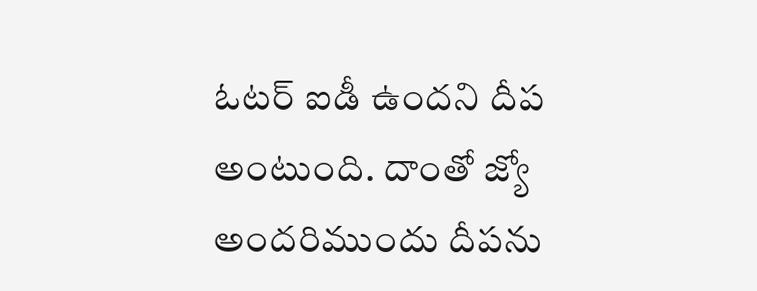ఓటర్ ఐడీ ఉందని దీప అంటుంది. దాంతో జ్యో అందరిముందు దీపను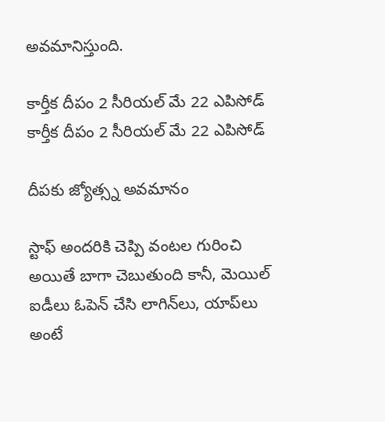అవమానిస్తుంది.

కార్తీక దీపం 2 సీరియల్ మే 22 ఎపిసోడ్
కార్తీక దీపం 2 సీరియల్ మే 22 ఎపిసోడ్

దీపకు జ్యోత్స్న అవమానం

స్టాఫ్ అందరికి చెప్పి వంటల గురించి అయితే బాగా చెబుతుంది కానీ, మెయిల్ ఐడీలు ఓపెన్ చేసి లాగిన్‌లు, యాప్‌లు అంటే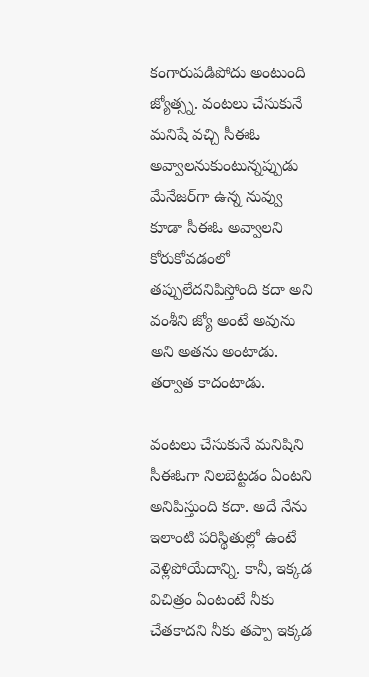కంగారుపడిపోదు అంటుంది జ్యోత్స్న. వంటలు చేసుకునే మనిషే వచ్చి సీఈఓ అవ్వాలనుకుంటున్నప్పుడు మేనేజర్‌గా ఉన్న నువ్వు కూడా సీఈఓ అవ్వాలని కోరుకోవడంలో తప్పులేదనిపిస్తోంది కదా అని వంశీని జ్యో అంటే అవును అని అతను అంటాడు. తర్వాత కాదంటాడు.

వంటలు చేసుకునే మనిషిని సీఈఓగా నిలబెట్టడం ఏంటని అనిపిస్తుంది కదా. అదే నేను ఇలాంటి పరిస్థితుల్లో ఉంటే వెళ్లిపోయేదాన్ని. కానీ, ఇక్కడ విచిత్రం ఏంటంటే నీకు చేతకాదని నీకు తప్పా ఇక్కడ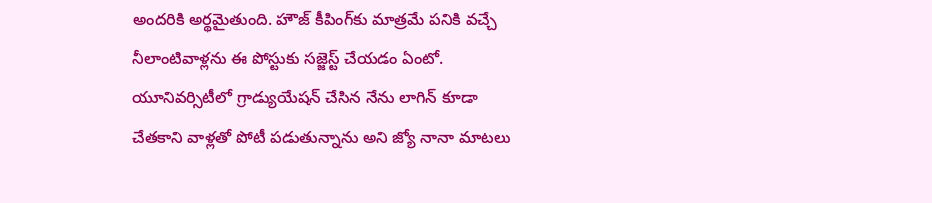అందరికి అర్థమైతుంది. హౌజ్ కీపింగ్‌కు మాత్రమే పనికి వచ్చే నీలాంటివాళ్లను ఈ పోస్టుకు సజ్జెస్ట్ చేయడం ఏంటో. యూనివర్సిటీలో గ్రాడ్యుయేషన్ చేసిన నేను లాగిన్ కూడా చేతకాని వాళ్లతో పోటీ పడుతున్నాను అని జ్యో నానా మాటలు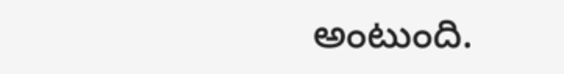అంటుంది.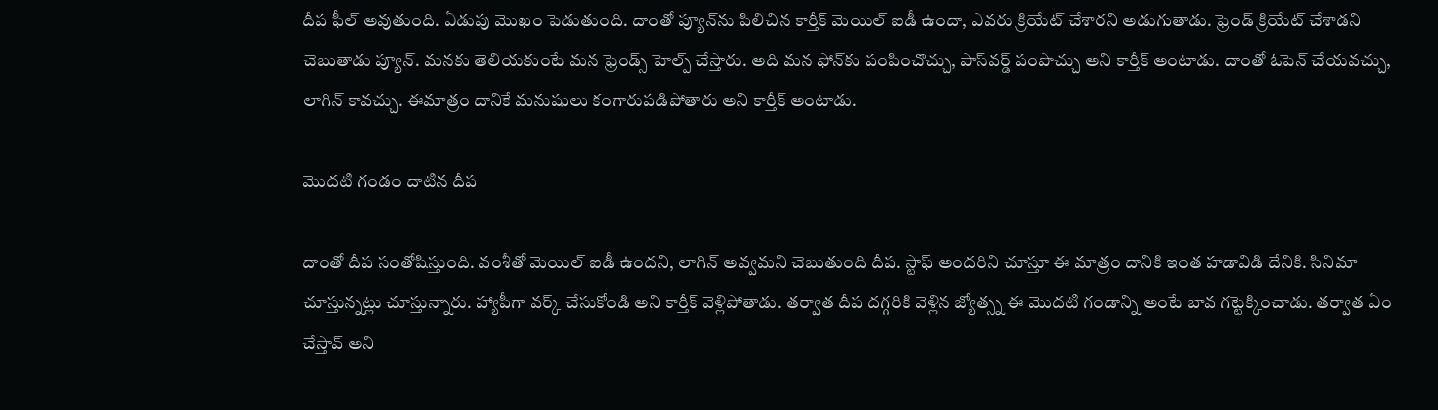దీప ఫీల్ అవుతుంది. ఏడుపు మొఖం పెడుతుంది. దాంతో ప్యూన్‌ను పిలిచిన కార్తీక్ మెయిల్ ఐడీ ఉందా, ఎవరు క్రియేట్ చేశారని అడుగుతాడు. ఫ్రెండ్ క్రియేట్ చేశాడని చెబుతాడు ప్యూన్. మనకు తెలియకుంటే మన ఫ్రెండ్స్ హెల్ప్ చేస్తారు. అది మన ఫోన్‌కు పంపించొచ్చు, పాస్‌వర్డ్ పంపొచ్చు అని కార్తీక్ అంటాడు. దాంతో ఓపెన్ చేయవచ్చు, లాగిన్ కావచ్చు. ఈమాత్రం దానికే మనుషులు కంగారుపడిపోతారు అని కార్తీక్ అంటాడు.

మొదటి గండం దాటిన దీప

దాంతో దీప సంతోషిస్తుంది. వంశీతో మెయిల్ ఐడీ ఉందని, లాగిన్ అవ్వమని చెబుతుంది దీప. స్టాఫ్ అందరిని చూస్తూ ఈ మాత్రం దానికి ఇంత హడావిడి దేనికి. సినిమా చూస్తున్నట్లు చూస్తున్నారు. హ్యాపీగా వర్క్ చేసుకోండి అని కార్తీక్ వెళ్లిపోతాడు. తర్వాత దీప దగ్గరికి వెళ్లిన జ్యోత్స్న ఈ మొదటి గండాన్ని అంటే బావ గట్టెక్కించాడు. తర్వాత ఏం చేస్తావ్ అని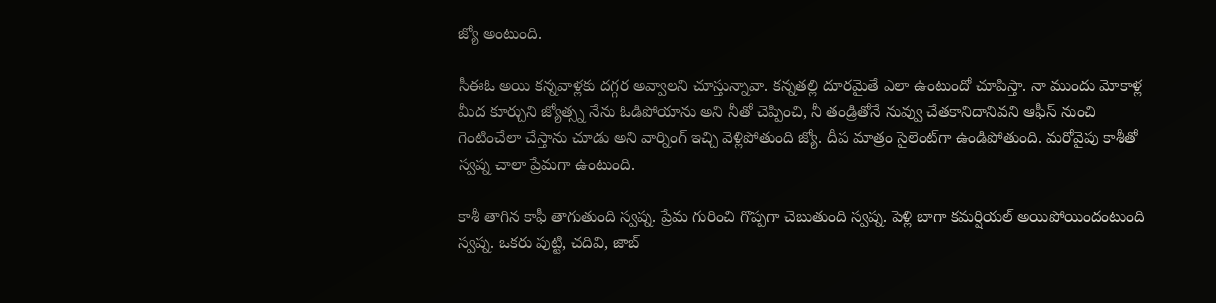జ్యో అంటుంది.

సీఈఓ అయి కన్నవాళ్లకు దగ్గర అవ్వాలని చూస్తున్నావా. కన్నతల్లి దూరమైతే ఎలా ఉంటుందో చూపిస్తా. నా ముందు మోకాళ్ల మీద కూర్చుని జ్యోత్స్న నేను ఓడిపోయాను అని నీతో చెప్పించి, నీ తండ్రితోనే నువ్వు చేతకానిదానివని ఆఫీస్ నుంచి గెంటించేలా చేస్తాను చూడు అని వార్నింగ్ ఇచ్చి వెళ్లిపోతుంది జ్యో. దీప మాత్రం సైలెంట్‌గా ఉండిపోతుంది. మరోవైపు కాశీతో స్వప్న చాలా ప్రేమగా ఉంటుంది.

కాశీ తాగిన కాఫీ తాగుతుంది స్వప్న. ప్రేమ గురించి గొప్పగా చెబుతుంది స్వప్న. పెళ్లి బాగా కమర్షియల్ అయిపోయిందంటుంది స్వప్న. ఒకరు పుట్టి, చదివి, జాబ్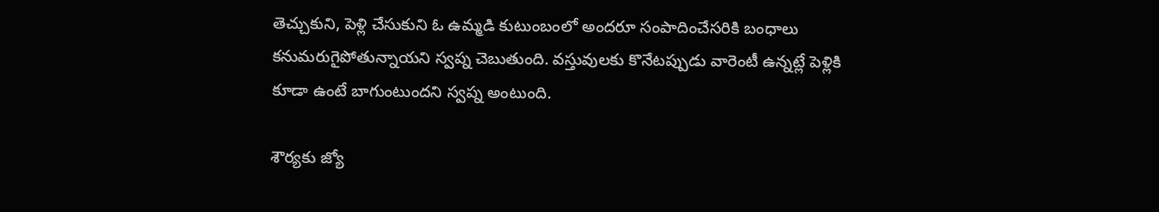తెచ్చుకుని, పెళ్లి చేసుకుని ఓ ఉమ్మడి కుటుంబంలో అందరూ సంపాదించేసరికి బంధాలు కనుమరుగైపోతున్నాయని స్వప్న చెబుతుంది. వస్తువులకు కొనేటప్పుడు వారెంటీ ఉన్నట్లే పెళ్లికి కూడా ఉంటే బాగుంటుందని స్వప్న అంటుంది.

శౌర్యకు జ్యో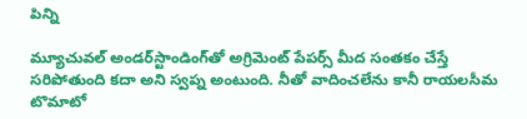పిన్ని

మ్యూచువల్ అండర్‌స్టాండింగ్‌తో అగ్రిమెంట్ పేపర్స్ మీద సంతకం చేస్తే సరిపోతుంది కదా అని స్వప్న అంటుంది. నీతో వాదించలేను కానీ రాయలసీమ టొమాటో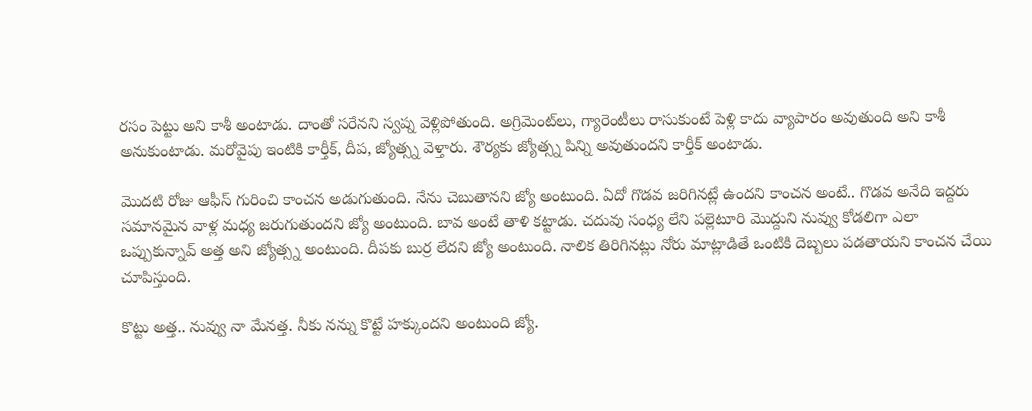రసం పెట్టు అని కాశీ అంటాడు. దాంతో సరేనని స్వప్న వెళ్లిపోతుంది. అగ్రిమెంట్‌లు, గ్యారెంటీలు రాసుకుంటే పెళ్లి కాదు వ్యాపారం అవుతుంది అని కాశీ అనుకుంటాడు. మరోవైపు ఇంటికి కార్తీక్, దీప, జ్యోత్స్న వెళ్తారు. శౌర్యకు జ్యోత్స్న పిన్ని అవుతుందని కార్తీక్ అంటాడు.

మొదటి రోజు ఆఫీస్ గురించి కాంచన అడుగుతుంది. నేను చెబుతానని జ్యో అంటుంది. ఏదో గొడవ జరిగినట్లే ఉందని కాంచన అంటే.. గొడవ అనేది ఇద్దరు సమానమైన వాళ్ల మధ్య జరుగుతుందని జ్యో అంటుంది. బావ అంటే తాళి కట్టాడు. చదువు సంధ్య లేని పల్లెటూరి మొద్దుని నువ్వు కోడలిగా ఎలా ఒప్పుకున్నావ్ అత్త అని జ్యోత్స్న అంటుంది. దీపకు బుర్ర లేదని జ్యో అంటుంది. నాలిక తిరిగినట్లు నోరు మాట్లాడితే ఒంటికి దెబ్బలు పడతాయని కాంచన చేయి చూపిస్తుంది.

కొట్టు అత్త.. నువ్వు నా మేనత్త. నీకు నన్ను కొట్టే హక్కుందని అంటుంది జ్యో.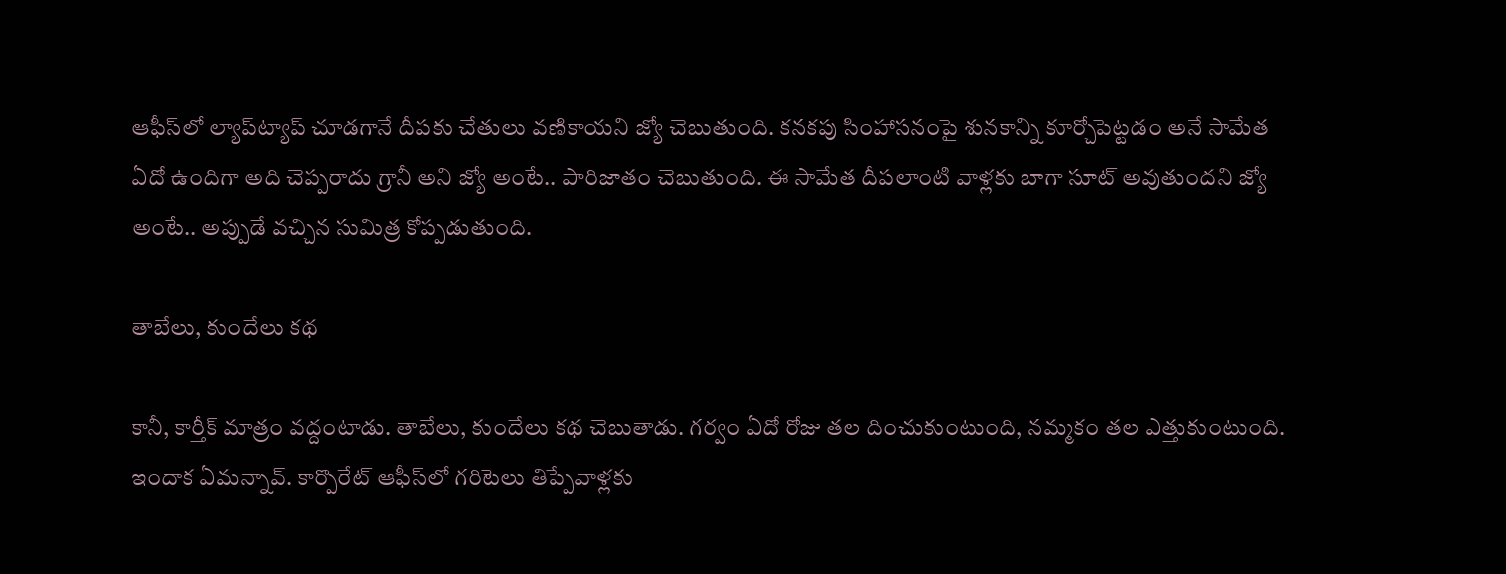ఆఫీస్‌లో ల్యాప్‌ట్యాప్ చూడగానే దీపకు చేతులు వణికాయని జ్యో చెబుతుంది. కనకపు సింహాసనంపై శునకాన్ని కూర్చోపెట్టడం అనే సామేత ఏదో ఉందిగా అది చెప్పరాదు గ్రానీ అని జ్యో అంటే.. పారిజాతం చెబుతుంది. ఈ సామేత దీపలాంటి వాళ్లకు బాగా సూట్ అవుతుందని జ్యో అంటే.. అప్పుడే వచ్చిన సుమిత్ర కోప్పడుతుంది.

తాబేలు, కుందేలు కథ

కానీ, కార్తీక్ మాత్రం వద్దంటాడు. తాబేలు, కుందేలు కథ చెబుతాడు. గర్వం ఏదో రోజు తల దించుకుంటుంది, నమ్మకం తల ఎత్తుకుంటుంది. ఇందాక ఏమన్నావ్. కార్పొరేట్ ఆఫీస్‌లో గరిటెలు తిప్పేవాళ్లకు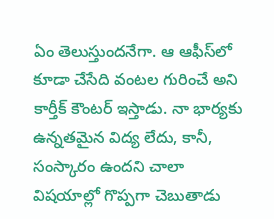ఏం తెలుస్తుందనేగా. ఆ ఆఫీస్‌లో కూడా చేసేది వంటల గురించే అని కార్తీక్ కౌంటర్ ఇస్తాడు. నా భార్యకు ఉన్నతమైన విద్య లేదు, కానీ, సంస్కారం ఉందని చాలా విషయాల్లో గొప్పగా చెబుతాడు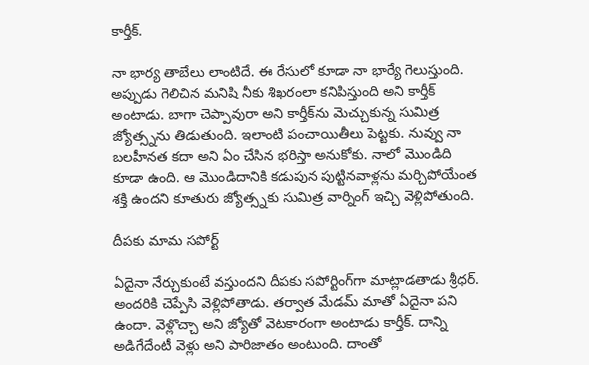కార్తీక్.

నా భార్య తాబేలు లాంటిదే. ఈ రేసులో కూడా నా భార్యే గెలుస్తుంది. అప్పుడు గెలిచిన మనిషి నీకు శిఖరంలా కనిపిస్తుంది అని కార్తీక్ అంటాడు. బాగా చెప్పావురా అని కార్తీక్‌ను మెచ్చుకున్న సుమిత్ర జ్యోత్స్నను తిడుతుంది. ఇలాంటి పంచాయితీలు పెట్టకు. నువ్వు నా బలహీనత కదా అని ఏం చేసిన భరిస్తా అనుకోకు. నాలో మొండిది కూడా ఉంది. ఆ మొండిదానికి కడుపున పుట్టినవాళ్లను మర్చిపోయేంత శక్తి ఉందని కూతురు జ్యోత్స్నకు సుమిత్ర వార్నింగ్ ఇచ్చి వెళ్లిపోతుంది.

దీపకు మామ సపోర్ట్

ఏదైనా నేర్చుకుంటే వస్తుందని దీపకు సపోర్టింగ్‌గా మాట్లాడతాడు శ్రీధర్. అందరికి చెప్పేసి వెళ్లిపోతాడు. తర్వాత మేడమ్ మాతో ఏదైనా పని ఉందా. వెళ్లొచ్చా అని జ్యోతో వెటకారంగా అంటాడు కార్తీక్. దాన్ని అడిగేదేంటీ వెళ్లు అని పారిజాతం అంటుంది. దాంతో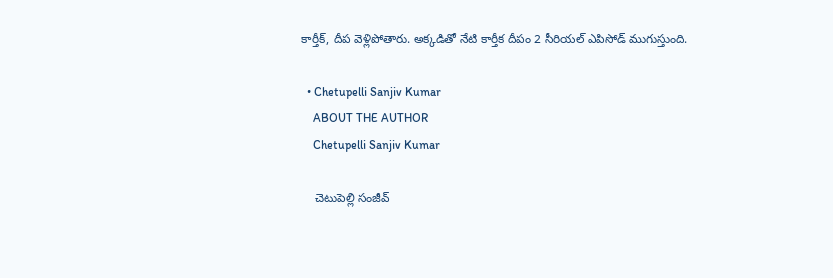కార్తీక్, దీప వెళ్లిపోతారు. అక్కడితో నేటి కార్తీక దీపం 2 సీరియల్ ఎపిసోడ్ ముగుస్తుంది.

  • Chetupelli Sanjiv Kumar
    ABOUT THE AUTHOR
    Chetupelli Sanjiv Kumar

    చెటుపెల్లి సంజీవ్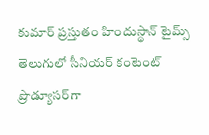కుమార్ ప్రస్తుతం హిందుస్థాన్ టైమ్స్ తెలుగులో సీనియర్ కంటెంట్ ప్రొడ్యూసర్‌గా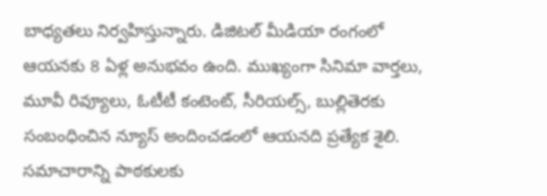బాధ్యతలు నిర్వహిస్తున్నారు. డిజిటల్ మీడియా రంగంలో ఆయనకు 8 ఏళ్ల అనుభవం ఉంది. ముఖ్యంగా సినిమా వార్తలు, మూవీ రివ్యూలు, ఓటీటీ కంటెంట్, సీరియల్స్, బుల్లితెరకు సంబంధించిన న్యూస్ అందించడంలో ఆయనది ప్రత్యేక శైలి. సమాచారాన్ని పాఠకులకు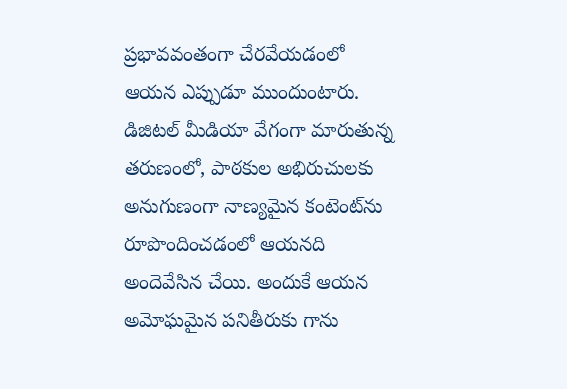ప్రభావవంతంగా చేరవేయడంలో ఆయన ఎప్పుడూ ముందుంటారు. డిజిటల్ మీడియా వేగంగా మారుతున్న తరుణంలో, పాఠకుల అభిరుచులకు అనుగుణంగా నాణ్యమైన కంటెంట్‌ను రూపొందించడంలో ఆయనది అందెవేసిన చేయి. అందుకే ఆయన అమోఘమైన పనితీరుకు గాను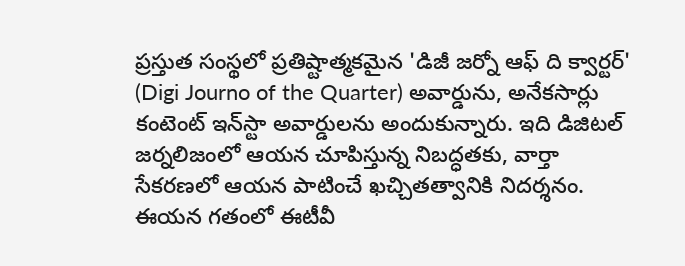ప్రస్తుత సంస్థలో ప్రతిష్టాత్మకమైన 'డిజీ జర్నో ఆఫ్ ది క్వార్టర్' (Digi Journo of the Quarter) అవార్డును, అనేకసార్లు కంటెంట్ ఇన్‌స్టా అవార్డులను అందుకున్నారు. ఇది డిజిటల్ జర్నలిజంలో ఆయన చూపిస్తున్న నిబద్ధతకు, వార్తా సేకరణలో ఆయన పాటించే ఖచ్చితత్వానికి నిదర్శనం. ఈయన గతంలో ఈటీవీ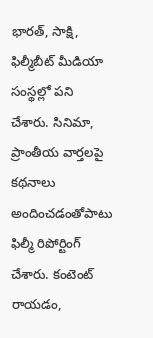భారత్, సాక్షి, ఫిల్మీబీట్ మీడియా సంస్థల్లో పని చేశారు. సినిమా, ప్రాంతీయ వార్తలపై కథనాలు అందించడంతోపాటు ఫిల్మీ రిపోర్టింగ్ చేశారు. కంటెంట్ రాయడం,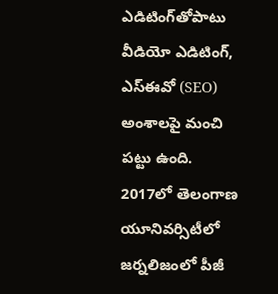ఎడిటింగ్‌తోపాటు వీడియో ఎడిటింగ్, ఎస్‌ఈవో (SEO) అంశాలపై మంచి పట్టు ఉంది. 2017లో తెలంగాణ యూనివర్సిటీలో జర్నలిజంలో పీజీ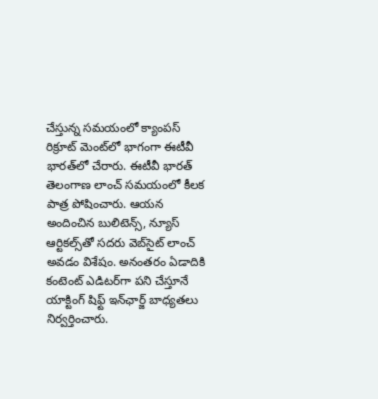చేస్తున్న సమయంలో క్యాంపస్ రిక్రూట్ మెంట్‌లో భాగంగా ఈటీవీ భారత్‌లో చేరారు. ఈటీవీ భారత్ తెలంగాణ లాంచ్ సమయంలో కీలక పాత్ర పోషించారు. ఆయన అందించిన బులిటెన్స్, న్యూస్ ఆర్టికల్స్‌తో సదరు వెబ్‌సైట్ లాంచ్ అవడం విశేషం. అనంతరం ఏడాదికి కంటెంట్ ఎడిటర్‌గా పని చేస్తూనే యాక్టింగ్ షిఫ్ట్ ఇన్‌ఛార్జ్ బాధ్యతలు నిర్వర్తించారు.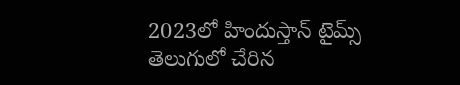2023లో హిందుస్తాన్ టైమ్స్ తెలుగులో చేరిన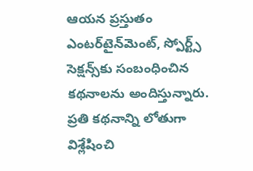ఆయన ప్రస్తుతం ఎంటర్‌టైన్‌మెంట్, స్పోర్ట్స్ సెక్షన్స్‌కు సంబంధించిన కథనాలను అందిస్తున్నారు. ప్రతి కథనాన్ని లోతుగా విశ్లేషించి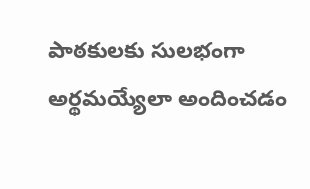పాఠకులకు సులభంగా అర్థమయ్యేలా అందించడం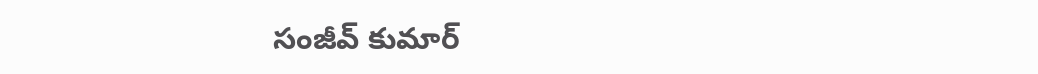సంజీవ్ కుమార్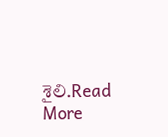శైలి.Read More